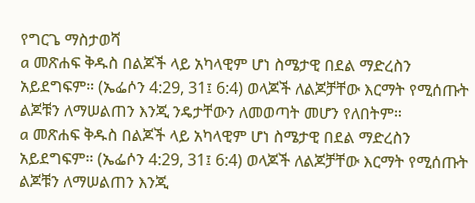የግርጌ ማስታወሻ
a መጽሐፍ ቅዱስ በልጆች ላይ አካላዊም ሆነ ስሜታዊ በደል ማድረስን አይደግፍም። (ኤፌሶን 4:29, 31፤ 6:4) ወላጆች ለልጆቻቸው እርማት የሚሰጡት ልጆቹን ለማሠልጠን እንጂ ንዴታቸውን ለመወጣት መሆን የለበትም።
a መጽሐፍ ቅዱስ በልጆች ላይ አካላዊም ሆነ ስሜታዊ በደል ማድረስን አይደግፍም። (ኤፌሶን 4:29, 31፤ 6:4) ወላጆች ለልጆቻቸው እርማት የሚሰጡት ልጆቹን ለማሠልጠን እንጂ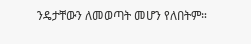ንዴታቸውን ለመወጣት መሆን የለበትም።